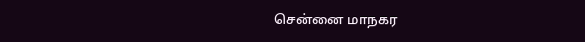சென்னை மாநகர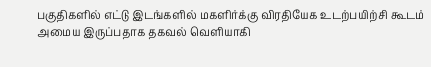பகுதிகளில் எட்டு இடங்களில் மகளிர்க்கு விரதியேக உடற்பயிற்சி கூடம் அமைய இருப்பதாக தகவல் வெளியாகி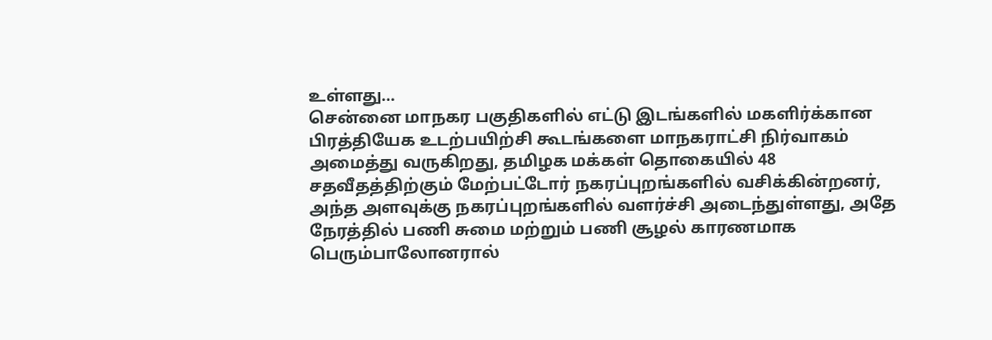உள்ளது…
சென்னை மாநகர பகுதிகளில் எட்டு இடங்களில் மகளிர்க்கான பிரத்தியேக உடற்பயிற்சி கூடங்களை மாநகராட்சி நிர்வாகம் அமைத்து வருகிறது, தமிழக மக்கள் தொகையில் 48 சதவீதத்திற்கும் மேற்பட்டோர் நகரப்புறங்களில் வசிக்கின்றனர், அந்த அளவுக்கு நகரப்புறங்களில் வளர்ச்சி அடைந்துள்ளது, அதே நேரத்தில் பணி சுமை மற்றும் பணி சூழல் காரணமாக பெரும்பாலோனரால்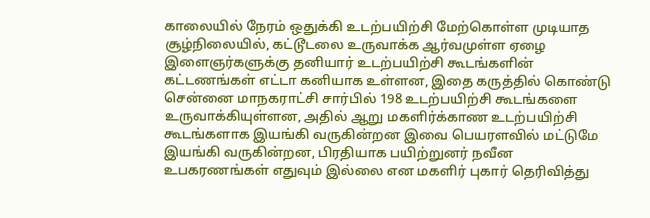காலையில் நேரம் ஒதுக்கி உடற்பயிற்சி மேற்கொள்ள முடியாத சூழ்நிலையில், கட்டூடலை உருவாக்க ஆர்வமுள்ள ஏழை இளைஞர்களுக்கு தனியார் உடற்பயிற்சி கூடங்களின் கட்டணங்கள் எட்டா கனியாக உள்ளன, இதை கருத்தில் கொண்டு சென்னை மாநகராட்சி சார்பில் 198 உடற்பயிற்சி கூடங்களை உருவாக்கியுள்ளன, அதில் ஆறு மகளிர்க்காண உடற்பயிற்சி கூடங்களாக இயங்கி வருகின்றன இவை பெயரளவில் மட்டுமே இயங்கி வருகின்றன, பிரதியாக பயிற்றுனர் நவீன உபகரணங்கள் எதுவும் இல்லை என மகளிர் புகார் தெரிவித்து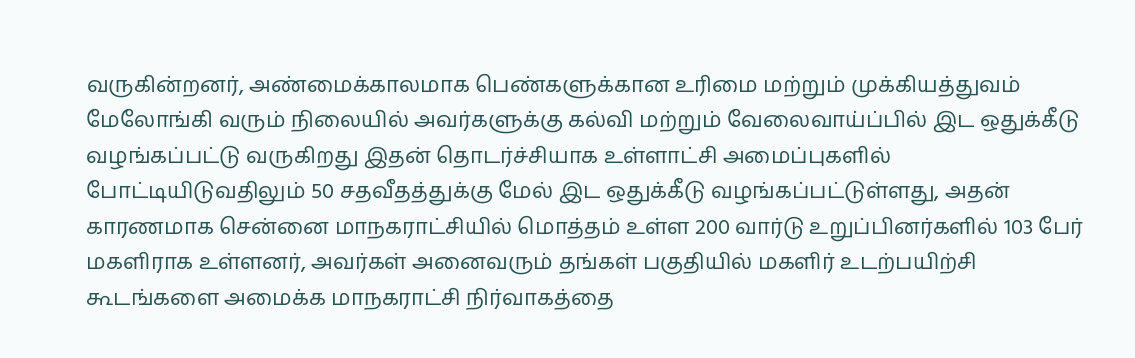வருகின்றனர், அண்மைக்காலமாக பெண்களுக்கான உரிமை மற்றும் முக்கியத்துவம் மேலோங்கி வரும் நிலையில் அவர்களுக்கு கல்வி மற்றும் வேலைவாய்ப்பில் இட ஒதுக்கீடு வழங்கப்பட்டு வருகிறது இதன் தொடர்ச்சியாக உள்ளாட்சி அமைப்புகளில் போட்டியிடுவதிலும் 50 சதவீதத்துக்கு மேல் இட ஒதுக்கீடு வழங்கப்பட்டுள்ளது, அதன் காரணமாக சென்னை மாநகராட்சியில் மொத்தம் உள்ள 200 வார்டு உறுப்பினர்களில் 103 பேர் மகளிராக உள்ளனர், அவர்கள் அனைவரும் தங்கள் பகுதியில் மகளிர் உடற்பயிற்சி கூடங்களை அமைக்க மாநகராட்சி நிர்வாகத்தை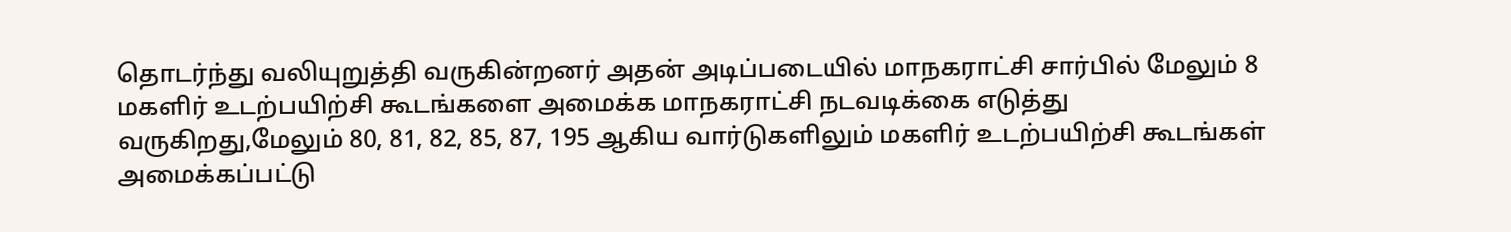தொடர்ந்து வலியுறுத்தி வருகின்றனர் அதன் அடிப்படையில் மாநகராட்சி சார்பில் மேலும் 8 மகளிர் உடற்பயிற்சி கூடங்களை அமைக்க மாநகராட்சி நடவடிக்கை எடுத்து வருகிறது,மேலும் 80, 81, 82, 85, 87, 195 ஆகிய வார்டுகளிலும் மகளிர் உடற்பயிற்சி கூடங்கள் அமைக்கப்பட்டு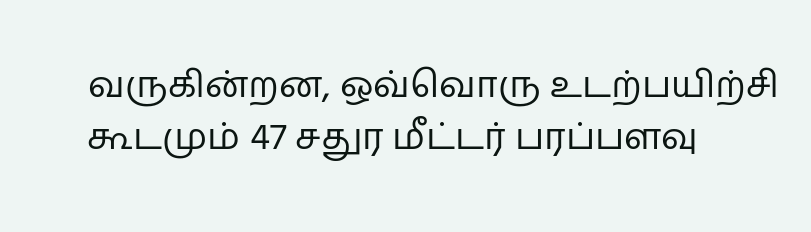வருகின்றன, ஒவ்வொரு உடற்பயிற்சி கூடமும் 47 சதுர மீட்டர் பரப்பளவு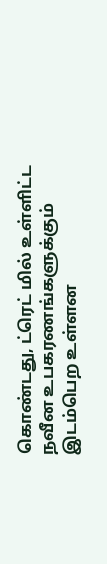கொண்டது, ட்ரெட் மில் உள்ளிட்ட நவீன உபகரணங்களுக்கும் இடம்பெற உள்ளன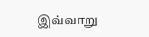இவ்வாறு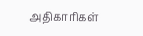அதிகாரிகள்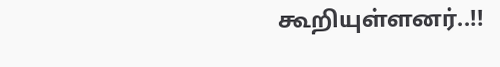கூறியுள்ளனர்..!!